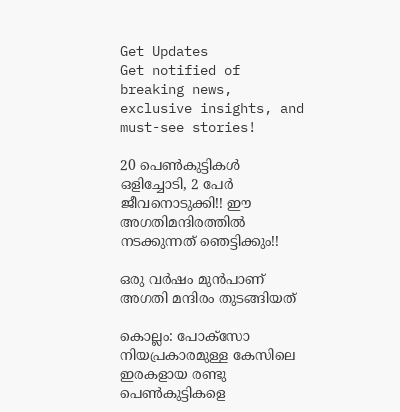Get Updates
Get notified of breaking news, exclusive insights, and must-see stories!

20 പെണ്‍കുട്ടികള്‍ ഒളിച്ചോടി, 2 പേര്‍ ജീവനൊടുക്കി!! ഈ അഗതിമന്ദിരത്തില്‍ നടക്കുന്നത് ഞെട്ടിക്കും!!

ഒരു വര്‍ഷം മുന്‍പാണ് അഗതി മന്ദിരം തുടങ്ങിയത്

കൊല്ലം: പോക്‌സോ നിയപ്രകാരമുള്ള കേസിലെ ഇരകളായ രണ്ടു പെണ്‍കുട്ടികളെ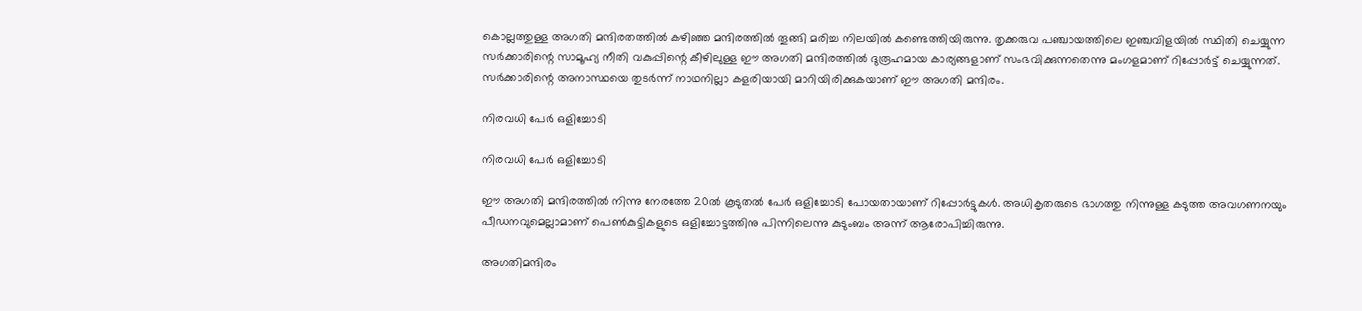കൊല്ലത്തുള്ള അഗതി മന്ദിരതത്തില്‍ കഴിഞ്ഞ മന്ദിരത്തില്‍ തൂങ്ങി മരിച്ച നിലയില്‍ കണ്ടെത്തിയിരുന്നു. തൃക്കരുവ പഞ്ചായത്തിലെ ഇഞ്ചവിളയില്‍ സ്ഥിതി ചെയ്യുന്ന സര്‍ക്കാരിന്റെ സാമൂഹ്യ നീതി വകുപ്പിന്റെ കീഴിലുള്ള ഈ അഗതി മന്ദിരത്തില്‍ ദുരൂഹമായ കാര്യങ്ങളാണ് സംഭവിക്കുന്നതെന്നു മംഗളമാണ് റിപ്പോര്‍ട്ട് ചെയ്യുന്നത്. സര്‍ക്കാരിന്റെ അനാസ്ഥയെ തുടര്‍ന്ന് നാഥനില്ലാ കളരിയായി മാറിയിരിക്കുകയാണ് ഈ അഗതി മന്ദിരം.

നിരവധി പേര്‍ ഒളിച്ചോടി

നിരവധി പേര്‍ ഒളിച്ചോടി

ഈ അഗതി മന്ദിരത്തില്‍ നിന്നു നേരത്തേ 20ല്‍ കൂടുതല്‍ പേര്‍ ഒളിച്ചോടി പോയതായാണ് റിപ്പോര്‍ട്ടുകള്‍. അധികൃതരുടെ ഭാഗത്തു നിന്നുള്ള കടുത്ത അവഗണനയും പീഡനവുമെല്ലാമാണ് പെണ്‍കുട്ടികളുടെ ഒളിച്ചോട്ടത്തിനു പിന്നിലെന്നു കുടുംബം അന്ന് ആരോപിച്ചിരുന്നു.

അഗതിമന്ദിരം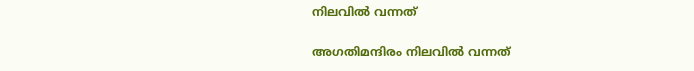നിലവില്‍ വന്നത്

അഗതിമന്ദിരം നിലവില്‍ വന്നത്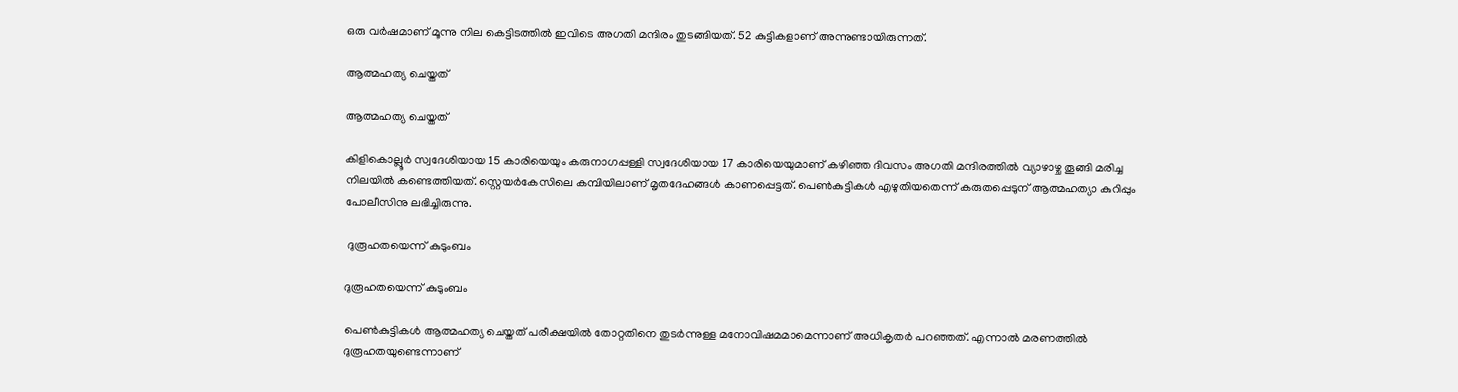ഒരു വര്‍ഷമാണ് മൂന്നു നില കെട്ടിടത്തില്‍ ഇവിടെ അഗതി മന്ദിരം തുടങ്ങിയത്. 52 കുട്ടികളാണ് അന്നുണ്ടായിരുന്നത്.

ആത്മഹത്യ ചെയ്തത്

ആത്മഹത്യ ചെയ്തത്

കിളികൊല്ലൂര്‍ സ്വദേശിയായ 15 കാരിയെയും കരുനാഗപ്പള്ളി സ്വദേശിയായ 17 കാരിയെയുമാണ് കഴിഞ്ഞ ദിവസം അഗതി മന്ദിരത്തില്‍ വ്യാഴാഴ്ച തൂങ്ങി മരിച്ച നിലയില്‍ കണ്ടെത്തിയത്. സ്റ്റെയര്‍കേസിലെ കമ്പിയിലാണ് മൃതദേഹങ്ങള്‍ കാണപ്പെട്ടത്. പെണ്‍കുട്ടികള്‍ എഴുതിയതെന്ന് കരുതപ്പെടുന് ആത്മഹത്യാ കുറിപ്പും പോലീസിനു ലഭിച്ചിരുന്നു.

 ദുരൂഹതയെന്ന് കുടുംബം

ദുരൂഹതയെന്ന് കുടുംബം

പെണ്‍കുട്ടികള്‍ ആത്മഹത്യ ചെയ്തത് പരീക്ഷയില്‍ തോറ്റതിനെ തുടര്‍ന്നുള്ള മനോവിഷമമാമെന്നാണ് അധികൃതര്‍ പറഞ്ഞത്. എന്നാല്‍ മരണത്തില്‍ ദുരൂഹതയുണ്ടെന്നാണ്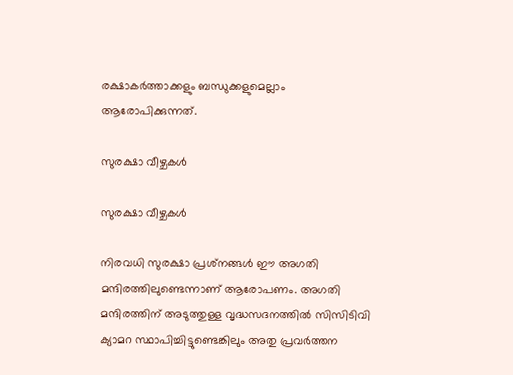രക്ഷാകര്‍ത്താക്കളും ബന്ധുക്കളുമെല്ലാം ആരോപിക്കുന്നത്.

സുരക്ഷാ വീഴ്ചകള്‍

സുരക്ഷാ വീഴ്ചകള്‍

നിരവധി സുരക്ഷാ പ്രശ്‌നങ്ങള്‍ ഈ അഗതി മന്ദിരത്തിലുണ്ടെന്നാണ് ആരോപണം. അഗതി മന്ദിരത്തിന് അടുത്തുള്ള വൃദ്ധസദനത്തില്‍ സിസിടിവി ക്യാമറ സ്ഥാപിച്ചിട്ടുണ്ടെങ്കിലും അതു പ്രവര്‍ത്തന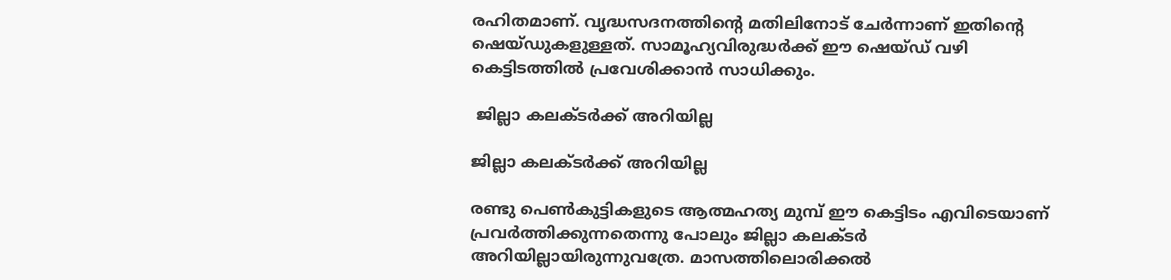രഹിതമാണ്. വൃദ്ധസദനത്തിന്റെ മതിലിനോട് ചേര്‍ന്നാണ് ഇതിന്റെ ഷെയ്ഡുകളുള്ളത്. സാമൂഹ്യവിരുദ്ധര്‍ക്ക് ഈ ഷെയ്ഡ് വഴി കെട്ടിടത്തില്‍ പ്രവേശിക്കാന്‍ സാധിക്കും.

 ജില്ലാ കലക്ടര്‍ക്ക് അറിയില്ല

ജില്ലാ കലക്ടര്‍ക്ക് അറിയില്ല

രണ്ടു പെണ്‍കുട്ടികളുടെ ആത്മഹത്യ മുമ്പ് ഈ കെട്ടിടം എവിടെയാണ് പ്രവര്‍ത്തിക്കുന്നതെന്നു പോലും ജില്ലാ കലക്ടര്‍ അറിയില്ലായിരുന്നുവത്രേ. മാസത്തിലൊരിക്കല്‍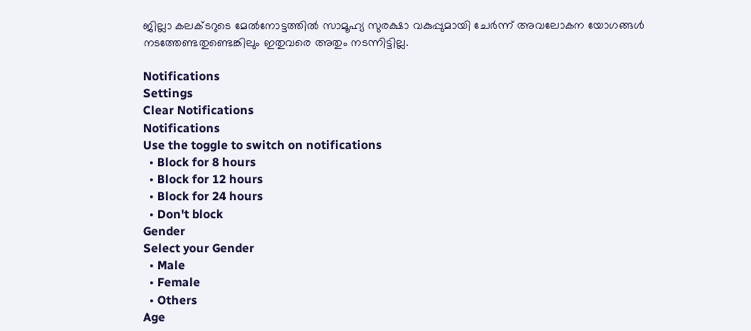ജില്ലാ കലക്ടറുടെ മേല്‍നോട്ടത്തില്‍ സാമൂഹ്യ സുരക്ഷാ വകുപ്പുമായി ചേര്‍ന്ന് അവലോകന യോഗങ്ങള്‍ നടത്തേണ്ടതുണ്ടെങ്കിലും ഇതുവരെ അതും നടന്നിട്ടില്ല.

Notifications
Settings
Clear Notifications
Notifications
Use the toggle to switch on notifications
  • Block for 8 hours
  • Block for 12 hours
  • Block for 24 hours
  • Don't block
Gender
Select your Gender
  • Male
  • Female
  • Others
Age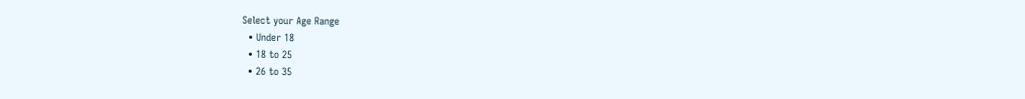Select your Age Range
  • Under 18
  • 18 to 25
  • 26 to 35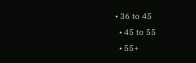• 36 to 45
  • 45 to 55
  • 55+